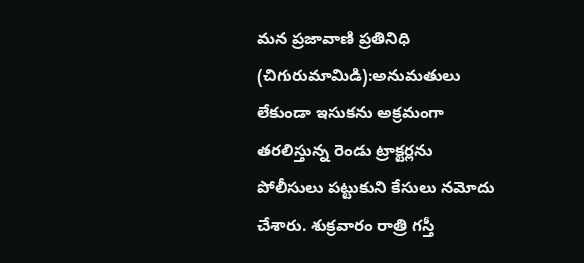మన ప్రజావాణి ప్రతినిధి (చిగురుమామిడి):అనుమతులు లేకుండా ఇసుకను అక్రమంగా తరలిస్తున్న రెండు ట్రాక్టర్లను పోలీసులు పట్టుకుని కేసులు నమోదు చేశారు. శుక్రవారం రాత్రి గస్తీ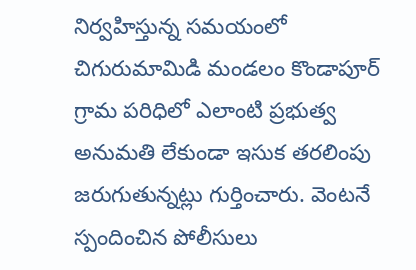నిర్వహిస్తున్న సమయంలో చిగురుమామిడి మండలం కొండాపూర్ గ్రామ పరిధిలో ఎలాంటి ప్రభుత్వ అనుమతి లేకుండా ఇసుక తరలింపు జరుగుతున్నట్లు గుర్తించారు. వెంటనే స్పందించిన పోలీసులు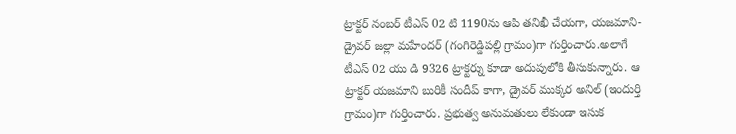ట్రాక్టర్ నంబర్ టీఎస్ 02 టి 1190ను ఆపి తనిఖీ చేయగా, యజమాని-డ్రైవర్ జల్లా మహేందర్ (గంగిరెడ్డిపల్లి గ్రామం)గా గుర్తించారు.అలాగే టీఎస్ 02 యు డి 9326 ట్రాక్టర్ను కూడా అదుపులోకి తీసుకున్నారు. ఆ ట్రాక్టర్ యజమాని బురికీ సందీప్ కాగా, డ్రైవర్ ముక్కర అనిల్ (ఇందుర్తి గ్రామం)గా గుర్తించారు. ప్రభుత్వ అనుమతులు లేకుండా ఇసుక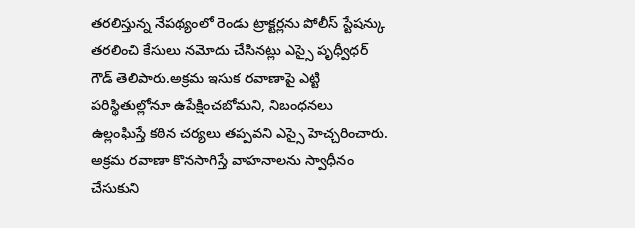తరలిస్తున్న నేపథ్యంలో రెండు ట్రాక్టర్లను పోలీస్ స్టేషన్కు తరలించి కేసులు నమోదు చేసినట్లు ఎస్సై పృధ్వీధర్ గౌడ్ తెలిపారు.అక్రమ ఇసుక రవాణాపై ఎట్టి పరిస్థితుల్లోనూ ఉపేక్షించబోమని, నిబంధనలు ఉల్లంఘిస్తే కఠిన చర్యలు తప్పవని ఎస్సై హెచ్చరించారు. అక్రమ రవాణా కొనసాగిస్తే వాహనాలను స్వాధీనం చేసుకుని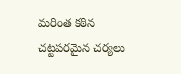మరింత కఠిన చట్టపరమైన చర్యలు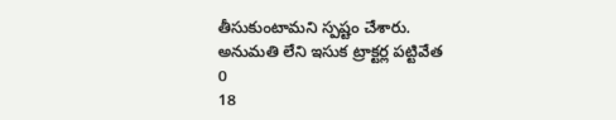తీసుకుంటామని స్పష్టం చేశారు.
అనుమతి లేని ఇసుక ట్రాక్టర్ల పట్టివేత
0
18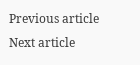Previous article
Next article